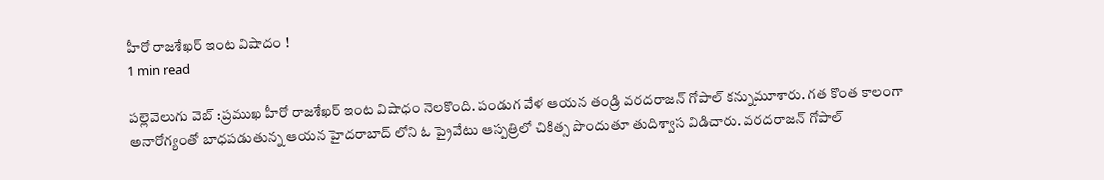హీరో రాజశేఖర్ ఇంట విషాదం !
1 min read

పల్లెవెలుగు వెబ్ :ప్రముఖ హీరో రాజశేఖర్ ఇంట విషాధం నెలకొంది. పండుగ వేళ ఆయన తండ్రి వరదరాజన్ గోపాల్ కన్నుమూశారు. గత కొంత కాలంగా అనారోగ్యంతో బాధపడుతున్న ఆయన హైదరాబాద్ లోని ఓ ప్రైవేటు ఆస్పత్రిలో చికిత్స పొందుతూ తుదిశ్వాస విడిచారు. వరదరాజన్ గోపాల్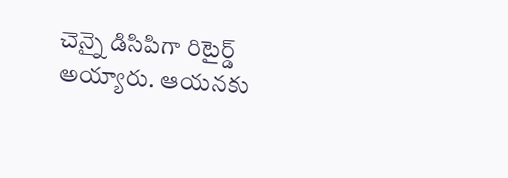చెన్నై డిసిపిగా రిటైర్డ్ అయ్యారు. ఆయనకు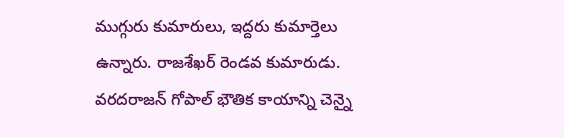ముగ్గురు కుమారులు, ఇద్దరు కుమార్తెలు ఉన్నారు. రాజశేఖర్ రెండవ కుమారుడు. వరదరాజన్ గోపాల్ భౌతిక కాయాన్ని చెన్నై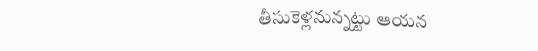తీసుకెళ్లనున్నట్టు ఆయన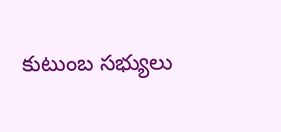కుటుంబ సభ్యులు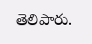తెలిపారు.